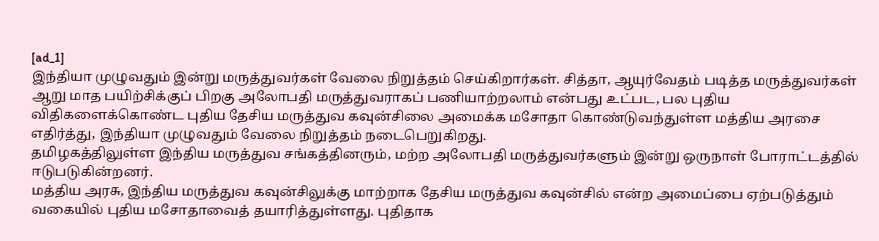[ad_1]
இந்தியா முழுவதும் இன்று மருத்துவர்கள் வேலை நிறுத்தம் செய்கிறார்கள். சித்தா, ஆயுர்வேதம் படித்த மருத்துவர்கள் ஆறு மாத பயிற்சிக்குப் பிறகு அலோபதி மருத்துவராகப் பணியாற்றலாம் என்பது உட்பட, பல புதிய விதிகளைக்கொண்ட புதிய தேசிய மருத்துவ கவுன்சிலை அமைக்க மசோதா கொண்டுவந்துள்ள மத்திய அரசை எதிர்த்து, இந்தியா முழுவதும் வேலை நிறுத்தம் நடைபெறுகிறது.
தமிழகத்திலுள்ள இந்திய மருத்துவ சங்கத்தினரும், மற்ற அலோபதி மருத்துவர்களும் இன்று ஒருநாள் போராட்டத்தில் ஈடுபடுகின்றனர்.
மத்திய அரசு, இந்திய மருத்துவ கவுன்சிலுக்கு மாற்றாக தேசிய மருத்துவ கவுன்சில் என்ற அமைப்பை ஏற்படுத்தும் வகையில் புதிய மசோதாவைத் தயாரித்துள்ளது. புதிதாக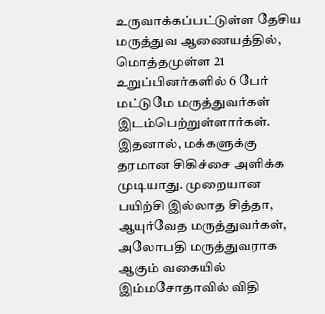உருவாக்கப்பட்டுள்ள தேசிய மருத்துவ ஆணையத்தில், மொத்தமுள்ள 21 உறுப்பினர்களில் 6 பேர் மட்டுமே மருத்துவர்கள் இடம்பெற்றுள்ளார்கள். இதனால், மக்களுக்கு தரமான சிகிச்சை அளிக்க முடியாது. முறையான பயிற்சி இல்லாத சித்தா, ஆயுர்வேத மருத்துவர்கள், அலோபதி மருத்துவராக ஆகும் வகையில் இம்மசோதாவில் விதி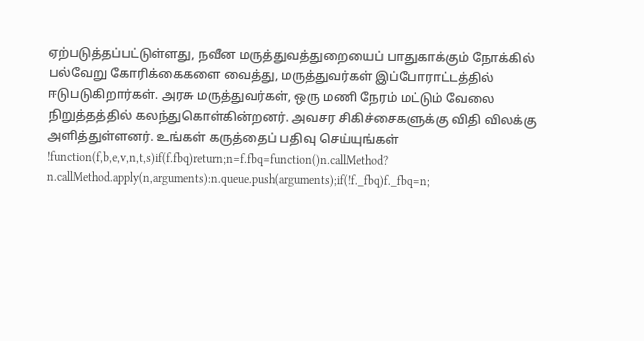ஏற்படுத்தப்பட்டுள்ளது, நவீன மருத்துவத்துறையைப் பாதுகாக்கும் நோக்கில் பல்வேறு கோரிக்கைகளை வைத்து, மருத்துவர்கள் இப்போராட்டத்தில் ஈடுபடுகிறார்கள். அரசு மருத்துவர்கள், ஒரு மணி நேரம் மட்டும் வேலை நிறுத்தத்தில் கலந்துகொள்கின்றனர். அவசர சிகிச்சைகளுக்கு விதி விலக்கு அளித்துள்ளனர். உங்கள் கருத்தைப் பதிவு செய்யுங்கள்
!function(f,b,e,v,n,t,s)if(f.fbq)return;n=f.fbq=function()n.callMethod?
n.callMethod.apply(n,arguments):n.queue.push(arguments);if(!f._fbq)f._fbq=n;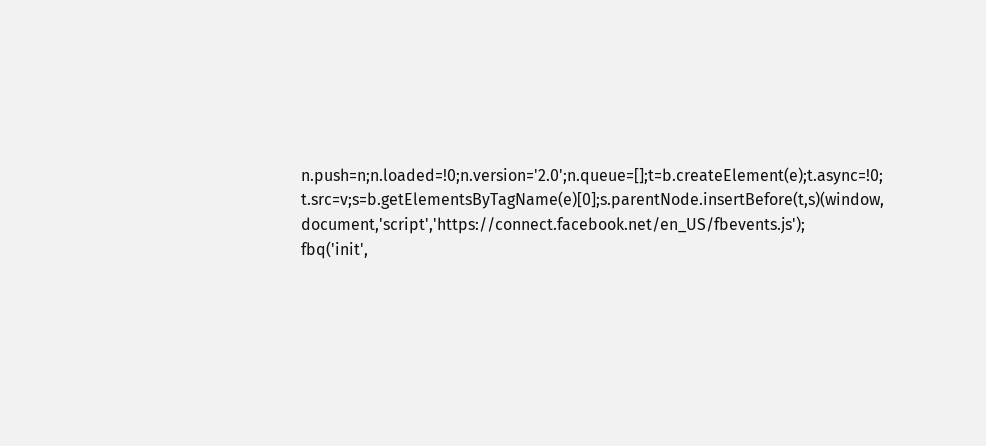n.push=n;n.loaded=!0;n.version='2.0';n.queue=[];t=b.createElement(e);t.async=!0;
t.src=v;s=b.getElementsByTagName(e)[0];s.parentNode.insertBefore(t,s)(window,
document,'script','https://connect.facebook.net/en_US/fbevents.js');
fbq('init',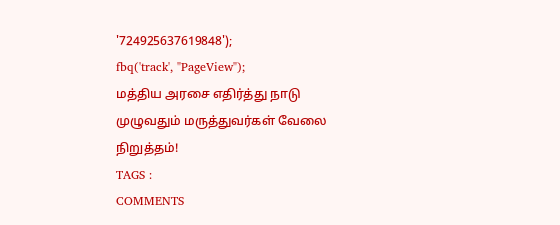'724925637619848');
fbq('track', "PageView");
மத்திய அரசை எதிர்த்து நாடு முழுவதும் மருத்துவர்கள் வேலை நிறுத்தம்!
TAGS :
COMMENTS